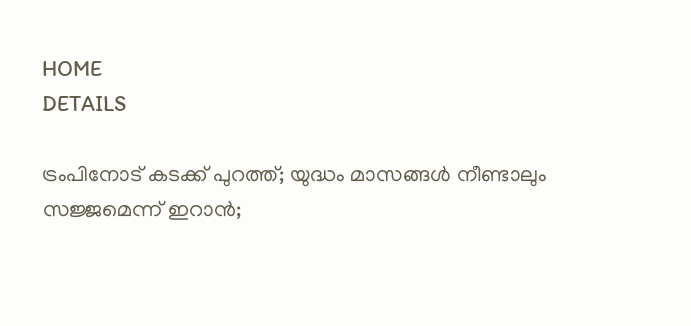HOME
DETAILS

ട്രംപിനോട് കടക്ക് പുറത്ത്; യുദ്ധം മാസങ്ങൾ നീണ്ടാലും സജ്ജമെന്ന് ഇറാൻ;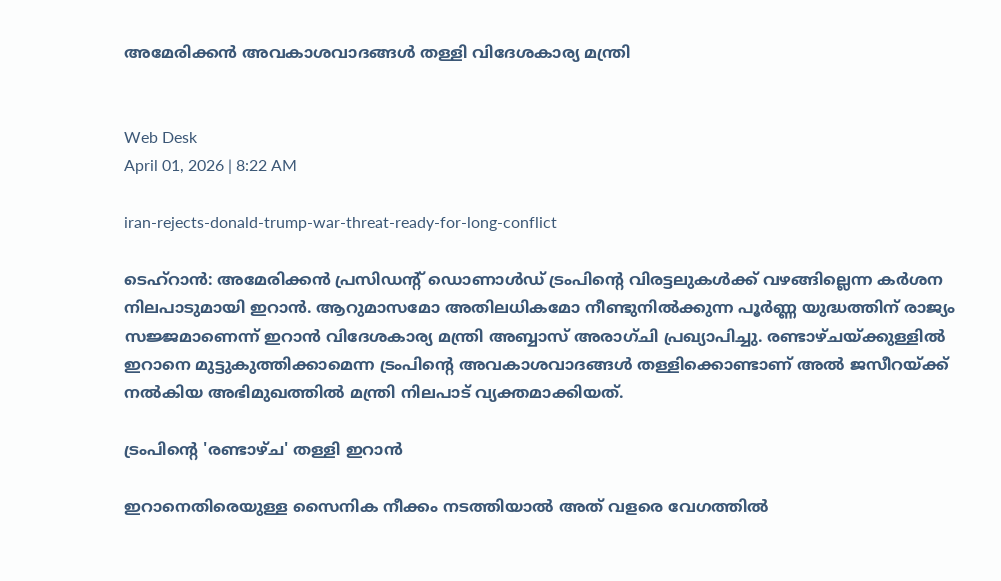അമേരിക്കൻ അവകാശവാദങ്ങൾ തള്ളി വിദേശകാര്യ മന്ത്രി


Web Desk
April 01, 2026 | 8:22 AM

iran-rejects-donald-trump-war-threat-ready-for-long-conflict

ടെഹ്‌റാൻ: അമേരിക്കൻ പ്രസിഡന്റ് ഡൊണാൾഡ് ട്രംപിന്റെ വിരട്ടലുകൾക്ക് വഴങ്ങില്ലെന്ന കർശന നിലപാടുമായി ഇറാൻ. ആറുമാസമോ അതിലധികമോ നീണ്ടുനിൽക്കുന്ന പൂർണ്ണ യുദ്ധത്തിന് രാജ്യം സജ്ജമാണെന്ന് ഇറാൻ വിദേശകാര്യ മന്ത്രി അബ്ബാസ് അരാഗ്‌ചി പ്രഖ്യാപിച്ചു. രണ്ടാഴ്ചയ്ക്കുള്ളിൽ ഇറാനെ മുട്ടുകുത്തിക്കാമെന്ന ട്രംപിന്റെ അവകാശവാദങ്ങൾ തള്ളിക്കൊണ്ടാണ് അൽ ജസീറയ്ക്ക് നൽകിയ അഭിമുഖത്തിൽ മന്ത്രി നിലപാട് വ്യക്തമാക്കിയത്.

ട്രംപിന്റെ 'രണ്ടാഴ്ച' തള്ളി ഇറാൻ

ഇറാനെതിരെയുള്ള സൈനിക നീക്കം നടത്തിയാൽ അത് വളരെ വേഗത്തിൽ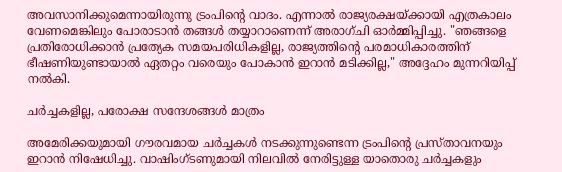അവസാനിക്കുമെന്നായിരുന്നു ട്രംപിന്റെ വാദം. എന്നാൽ രാജ്യരക്ഷയ്ക്കായി എത്രകാലം വേണമെങ്കിലും പോരാടാൻ തങ്ങൾ തയ്യാറാണെന്ന് അരാഗ്‌ചി ഓർമ്മിപ്പിച്ചു. "ഞങ്ങളെ പ്രതിരോധിക്കാൻ പ്രത്യേക സമയപരിധികളില്ല, രാജ്യത്തിന്റെ പരമാധികാരത്തിന് ഭീഷണിയുണ്ടായാൽ ഏതറ്റം വരെയും പോകാൻ ഇറാൻ മടിക്കില്ല," അദ്ദേഹം മുന്നറിയിപ്പ് നൽകി.

ചർച്ചകളില്ല, പരോക്ഷ സന്ദേശങ്ങൾ മാത്രം

അമേരിക്കയുമായി ഗൗരവമായ ചർച്ചകൾ നടക്കുന്നുണ്ടെന്ന ട്രംപിന്റെ പ്രസ്താവനയും ഇറാൻ നിഷേധിച്ചു. വാഷിംഗ്ടണുമായി നിലവിൽ നേരിട്ടുള്ള യാതൊരു ചർച്ചകളും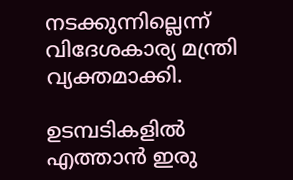നടക്കുന്നില്ലെന്ന് വിദേശകാര്യ മന്ത്രി വ്യക്തമാക്കി.

ഉടമ്പടികളിൽ എത്താൻ ഇരു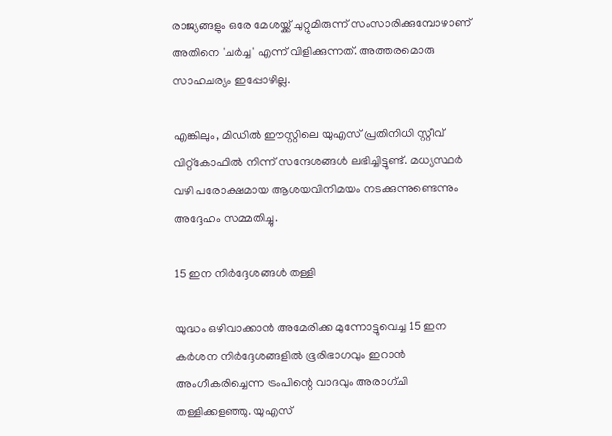രാജ്യങ്ങളും ഒരേ മേശയ്ക്ക് ചുറ്റുമിരുന്ന് സംസാരിക്കുമ്പോഴാണ് അതിനെ 'ചർച്ച' എന്ന് വിളിക്കുന്നത്. അത്തരമൊരു സാഹചര്യം ഇപ്പോഴില്ല.

എങ്കിലും, മിഡിൽ ഈസ്റ്റിലെ യുഎസ് പ്രതിനിധി സ്റ്റീവ് വിറ്റ്‌കോഫിൽ നിന്ന് സന്ദേശങ്ങൾ ലഭിച്ചിട്ടുണ്ട്. മധ്യസ്ഥർ വഴി പരോക്ഷമായ ആശയവിനിമയം നടക്കുന്നുണ്ടെന്നും അദ്ദേഹം സമ്മതിച്ചു.

15 ഇന നിർദ്ദേശങ്ങൾ തള്ളി

യുദ്ധം ഒഴിവാക്കാൻ അമേരിക്ക മുന്നോട്ടുവെച്ച 15 ഇന കർശന നിർദ്ദേശങ്ങളിൽ ഭൂരിഭാഗവും ഇറാൻ അംഗീകരിച്ചെന്ന ട്രംപിന്റെ വാദവും അരാഗ്‌ചി തള്ളിക്കളഞ്ഞു. യുഎസ്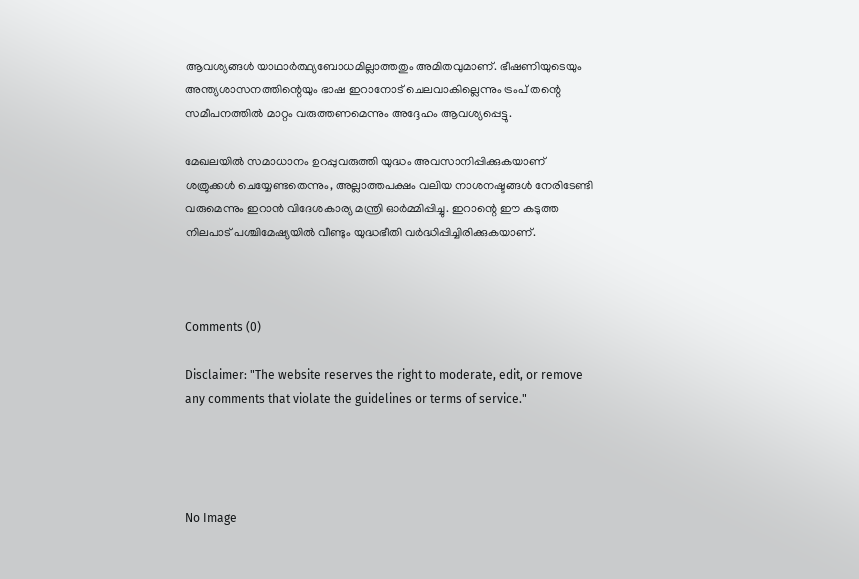ആവശ്യങ്ങൾ യാഥാർത്ഥ്യബോധമില്ലാത്തതും അമിതവുമാണ്. ഭീഷണിയുടെയും അന്ത്യശാസനത്തിന്റെയും ഭാഷ ഇറാനോട് ചെലവാകില്ലെന്നും ട്രംപ് തന്റെ സമീപനത്തിൽ മാറ്റം വരുത്തണമെന്നും അദ്ദേഹം ആവശ്യപ്പെട്ടു.

മേഖലയിൽ സമാധാനം ഉറപ്പുവരുത്തി യുദ്ധം അവസാനിപ്പിക്കുകയാണ് ശത്രുക്കൾ ചെയ്യേണ്ടതെന്നും, അല്ലാത്തപക്ഷം വലിയ നാശനഷ്ടങ്ങൾ നേരിടേണ്ടി വരുമെന്നും ഇറാൻ വിദേശകാര്യ മന്ത്രി ഓർമ്മിപ്പിച്ചു. ഇറാന്റെ ഈ കടുത്ത നിലപാട് പശ്ചിമേഷ്യയിൽ വീണ്ടും യുദ്ധഭീതി വർദ്ധിപ്പിച്ചിരിക്കുകയാണ്.



Comments (0)

Disclaimer: "The website reserves the right to moderate, edit, or remove any comments that violate the guidelines or terms of service."




No Image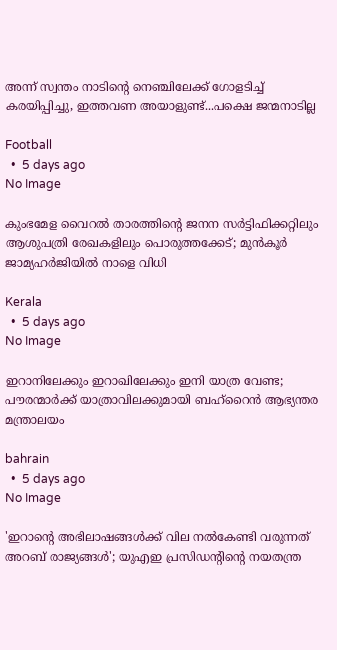അന്ന് സ്വന്തം നാടിന്റെ നെഞ്ചിലേക്ക് ഗോളടിച്ച് കരയിപ്പിച്ചു, ഇത്തവണ അയാളുണ്ട്...പക്ഷെ ജന്മനാടില്ല

Football
  •  5 days ago
No Image

കുംഭമേള വൈറല്‍ താരത്തിന്റെ ജനന സര്‍ട്ടിഫിക്കറ്റിലും ആശുപത്രി രേഖകളിലും പൊരുത്തക്കേട്; മുന്‍കൂര്‍ ജാമ്യഹര്‍ജിയില്‍ നാളെ വിധി

Kerala
  •  5 days ago
No Image

ഇറാനിലേക്കും ഇറാഖിലേക്കും ഇനി യാത്ര വേണ്ട; പൗരന്മാർക്ക് യാത്രാവിലക്കുമായി ബഹ്‌റൈൻ ആഭ്യന്തര മന്ത്രാലയം

bahrain
  •  5 days ago
No Image

'ഇറാന്റെ അഭിലാഷങ്ങൾക്ക് വില നൽകേണ്ടി വരുന്നത് അറബ് രാജ്യങ്ങൾ'; യുഎഇ പ്രസിഡന്റിന്റെ നയതന്ത്ര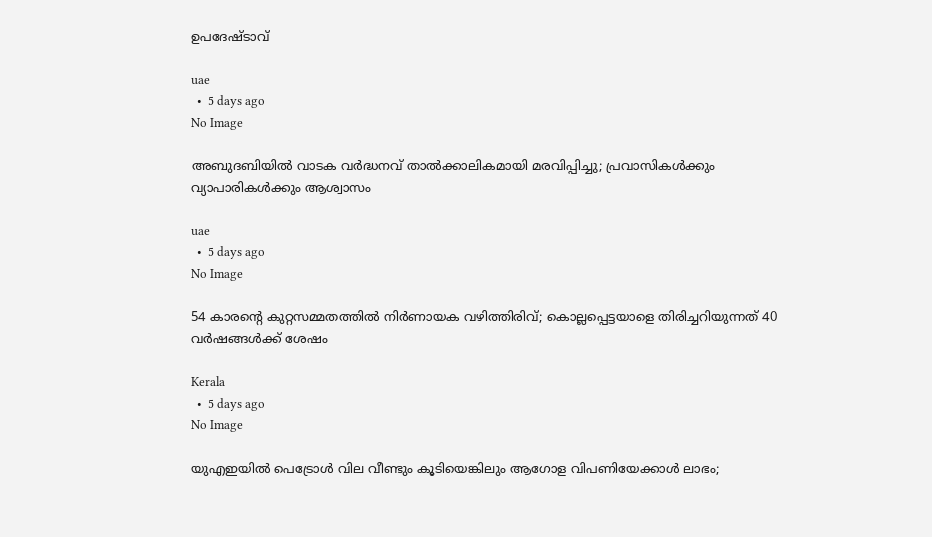ഉപദേഷ്ടാവ്

uae
  •  5 days ago
No Image

അബുദബിയിൽ വാടക വർദ്ധനവ് താൽക്കാലികമായി മരവിപ്പിച്ചു; പ്രവാസികൾക്കും വ്യാപാരികൾക്കും ആശ്വാസം

uae
  •  5 days ago
No Image

54 കാരന്റെ കുറ്റസമ്മതത്തില്‍ നിര്‍ണായക വഴിത്തിരിവ്; കൊല്ലപ്പെട്ടയാളെ തിരിച്ചറിയുന്നത് 40 വര്‍ഷങ്ങള്‍ക്ക് ശേഷം

Kerala
  •  5 days ago
No Image

യുഎഇയിൽ പെട്രോൾ വില വീണ്ടും കൂടിയെങ്കിലും ആഗോള വിപണിയേക്കാൾ ലാഭം;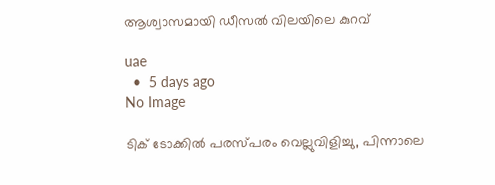ആശ്വാസമായി ഡീസൽ വിലയിലെ കുറവ്

uae
  •  5 days ago
No Image

ടിക് ടോക്കില്‍ പരസ്പരം വെല്ലുവിളിച്ചു, പിന്നാലെ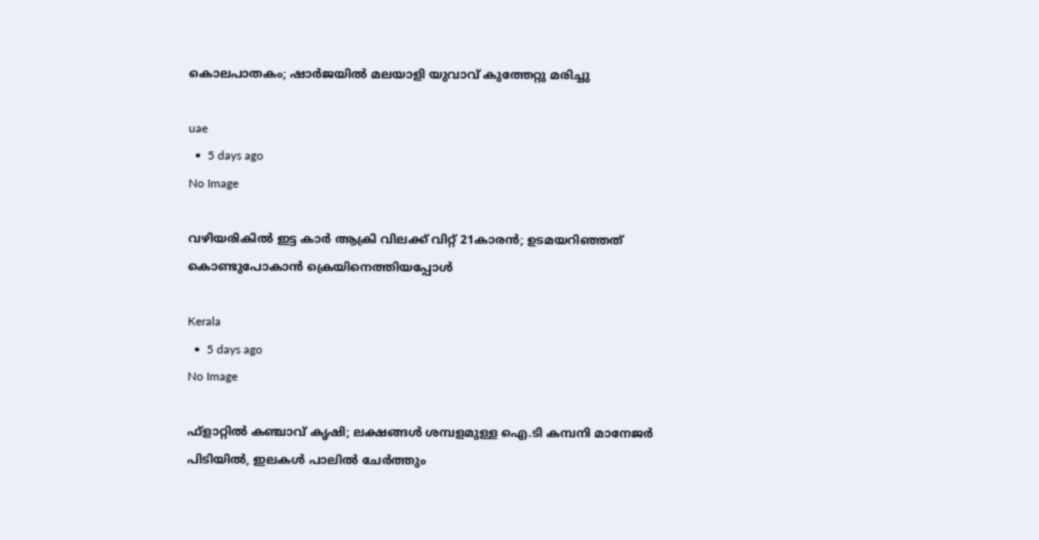കൊലപാതകം; ഷാര്‍ജയില്‍ മലയാളി യുവാവ് കുത്തേറ്റു മരിച്ചു

uae
  •  5 days ago
No Image

വഴിയരികില്‍ ഇട്ട കാര്‍ ആക്രി വിലക്ക് വിറ്റ് 21കാരന്‍; ഉടമയറിഞ്ഞത് കൊണ്ടുപോകാന്‍ ക്രെയിനെത്തിയപ്പോള്‍

Kerala
  •  5 days ago
No Image

ഫ്‌ളാറ്റില്‍ കഞ്ചാവ് കൃഷി; ലക്ഷങ്ങള്‍ ശമ്പളമുള്ള ഐ.ടി കമ്പനി മാനേജര്‍ പിടിയിൽ, ഇലകള്‍ പാലില്‍ ചേര്‍ത്തും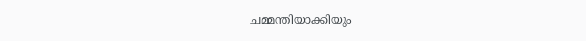ചമ്മന്തിയാക്കിയും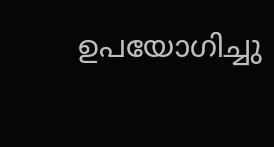ഉപയോഗിച്ചു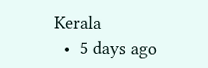Kerala
  •  5 days ago